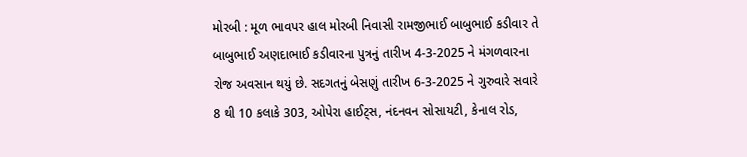મોરબી : મૂળ ભાવપર હાલ મોરબી નિવાસી રામજીભાઈ બાબુભાઈ કડીવાર તે બાબુભાઈ અણદાભાઈ કડીવારના પુત્રનું તારીખ 4-3-2025 ને મંગળવારના રોજ અવસાન થયું છે. સદગતનું બેસણું તારીખ 6-3-2025 ને ગુરુવારે સવારે 8 થી 10 કલાકે 303, ઓપેરા હાઈટ્સ, નંદનવન સોસાયટી, કેનાલ રોડ,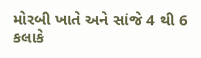મોરબી ખાતે અને સાંજે 4 થી 6 કલાકે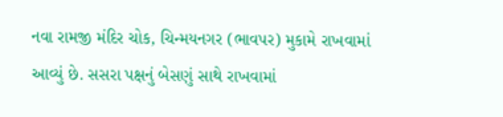નવા રામજી મંદિર ચોક, ચિન્મયનગર (ભાવપર) મુકામે રાખવામાં આવ્યું છે. સસરા પક્ષનું બેસણું સાથે રાખવામાં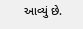આવ્યું છે.